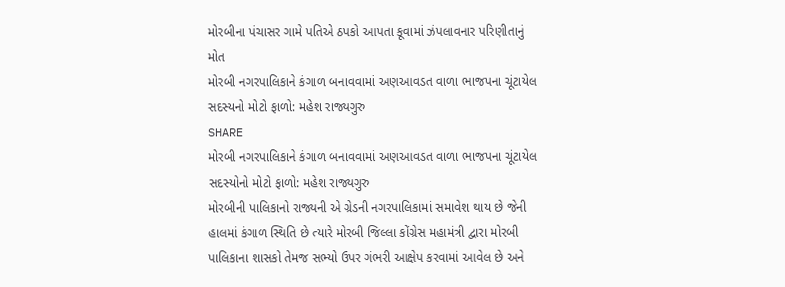મોરબીના પંચાસર ગામે પતિએ ઠપકો આપતા કૂવામાં ઝંપલાવનાર પરિણીતાનું મોત
મોરબી નગરપાલિકાને કંગાળ બનાવવામાં અણઆવડત વાળા ભાજપના ચૂંટાયેલ સદસ્યનો મોટો ફાળો: મહેશ રાજ્યગુરુ
SHARE
મોરબી નગરપાલિકાને કંગાળ બનાવવામાં અણઆવડત વાળા ભાજપના ચૂંટાયેલ સદસ્યોનો મોટો ફાળો: મહેશ રાજ્યગુરુ
મોરબીની પાલિકાનો રાજ્યની એ ગ્રેડની નગરપાલિકામાં સમાવેશ થાય છે જેની હાલમાં કંગાળ સ્થિતિ છે ત્યારે મોરબી જિલ્લા કોંગ્રેસ મહામંત્રી દ્વારા મોરબી પાલિકાના શાસકો તેમજ સભ્યો ઉપર ગંભરી આક્ષેપ કરવામાં આવેલ છે અને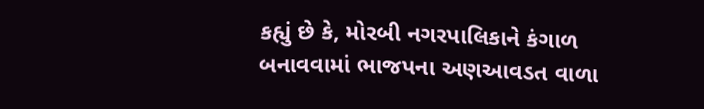કહ્યું છે કે, મોરબી નગરપાલિકાને કંગાળ બનાવવામાં ભાજપના અણઆવડત વાળા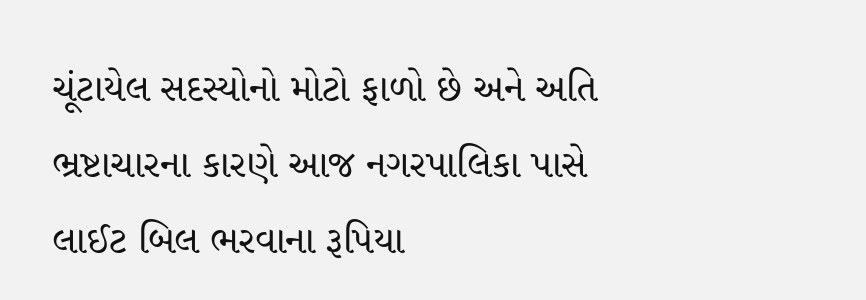ચૂંટાયેલ સદસ્યોનો મોટો ફાળો છે અને અતિ ભ્રષ્ટાચારના કારણે આજ નગરપાલિકા પાસે લાઈટ બિલ ભરવાના રૂપિયા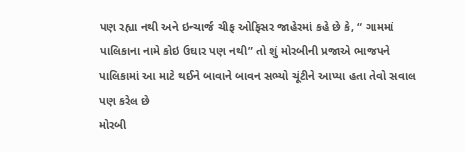પણ રહ્યા નથી અને ઇન્ચાર્જ ચીફ ઓફિસર જાહેરમાં કહે છે કે, “ ગામમાં પાલિકાના નામે કોઇ ઉઘાર પણ નથી” તો શું મોરબીની પ્રજાએ ભાજપને પાલિકામાં આ માટે થઈને બાવાને બાવન સભ્યો ચૂંટીને આપ્યા હતા તેવો સવાલ પણ કરેલ છે
મોરબી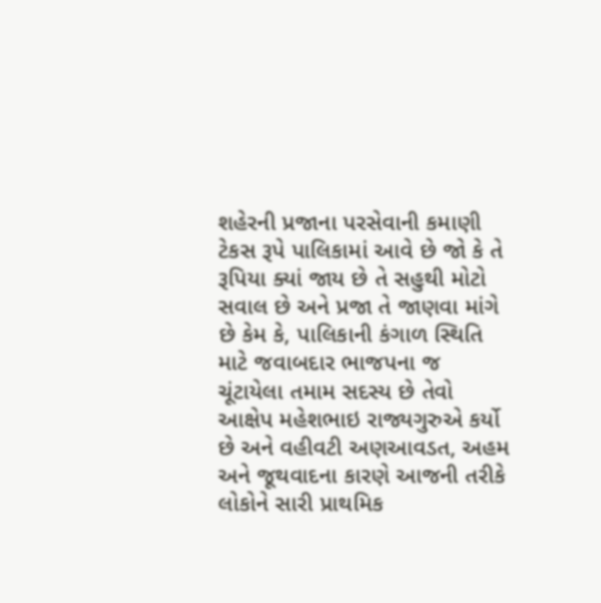શહેરની પ્રજાના પરસેવાની કમાણી ટેકસ રૂપે પાલિકામાં આવે છે જો કે તે રૂપિયા ક્યાં જાય છે તે સહુથી મોટો સવાલ છે અને પ્રજા તે જાણવા માંગે છે કેમ કે, પાલિકાની કંગાળ સ્થિતિ માટે જવાબદાર ભાજપના જ ચૂંટાયેલા તમામ સદસ્ય છે તેવો આક્ષેપ મહેશભાઇ રાજ્યગુરુએ કર્યો છે અને વહીવટી અણઆવડત, અહમ અને જૂથવાદના કારણે આજની તરીકે લોકોને સારી પ્રાથમિક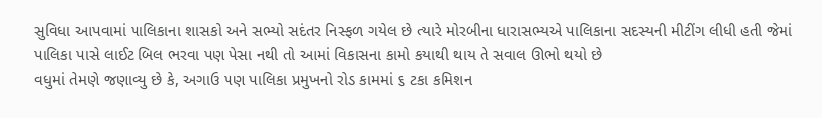સુવિધા આપવામાં પાલિકાના શાસકો અને સભ્યો સદંતર નિસ્ફળ ગયેલ છે ત્યારે મોરબીના ધારાસભ્યએ પાલિકાના સદસ્યની મીટીંગ લીધી હતી જેમાં પાલિકા પાસે લાઈટ બિલ ભરવા પણ પેસા નથી તો આમાં વિકાસના કામો કયાથી થાય તે સવાલ ઊભો થયો છે
વધુમાં તેમણે જણાવ્યુ છે કે, અગાઉ પણ પાલિકા પ્રમુખનો રોડ કામમાં ૬ ટકા કમિશન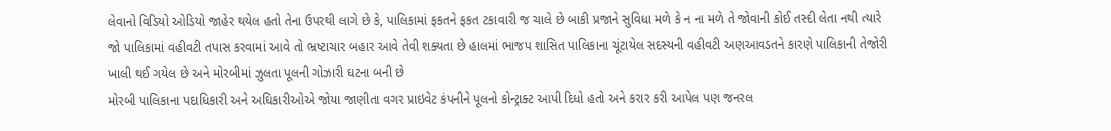લેવાનો વિડિયો ઓડિયો જાહેર થયેલ હતો તેના ઉપરથી લાગે છે કે, પાલિકામાં ફકતને ફકત ટકાવારી જ ચાલે છે બાકી પ્રજાને સુવિધા મળે કે ન ના મળે તે જોવાની કોઈ તસ્દી લેતા નથી ત્યારે જો પાલિકામાં વહીવટી તપાસ કરવામાં આવે તો ભ્રષ્ટાચાર બહાર આવે તેવી શક્યતા છે હાલમાં ભાજપ શાસિત પાલિકાના ચૂંટાયેલ સદસ્યની વહીવટી અણઆવડતને કારણે પાલિકાની તેજોરી ખાલી થઈ ગયેલ છે અને મોરબીમાં ઝુલતા પૂલની ગોઝારી ઘટના બની છે
મોરબી પાલિકાના પદાધિકારી અને અઘિકારીઓએ જોયા જાણીતા વગર પ્રાઇવેટ કંપનીને પૂલનો કોન્ટ્રાક્ટ આપી દિધો હતો અને કરાર કરી આપેલ પણ જનરલ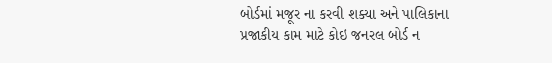બોર્ડમાં મજૂર ના કરવી શક્યા અને પાલિકાના પ્રજાકીય કામ માટે કોઇ જનરલ બોર્ડ ન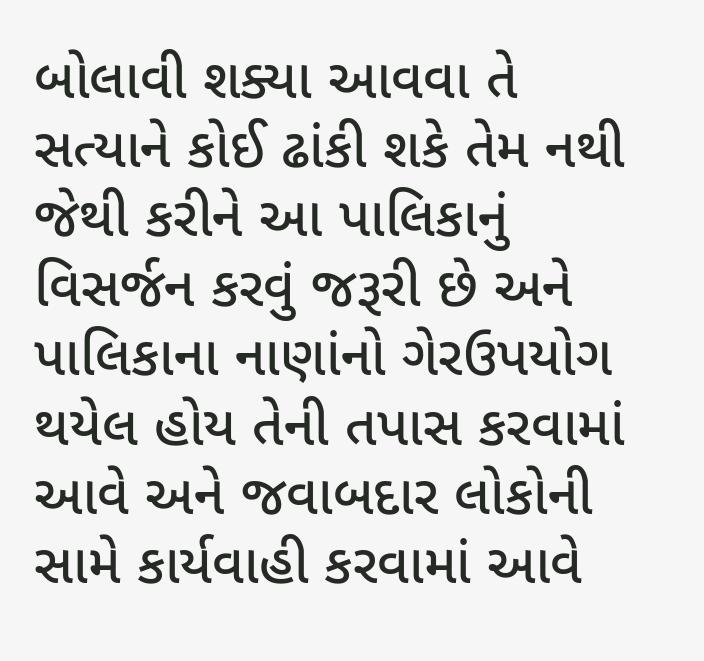બોલાવી શક્યા આવવા તે સત્યાને કોઈ ઢાંકી શકે તેમ નથી જેથી કરીને આ પાલિકાનું વિસર્જન કરવું જરૂરી છે અને પાલિકાના નાણાંનો ગેરઉપયોગ થયેલ હોય તેની તપાસ કરવામાં આવે અને જવાબદાર લોકોની સામે કાર્યવાહી કરવામાં આવે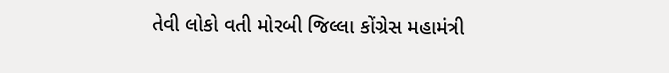તેવી લોકો વતી મોરબી જિલ્લા કોંગ્રેસ મહામંત્રી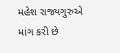મહેશ રાજ્યગુરુએ માંગ કરી છે